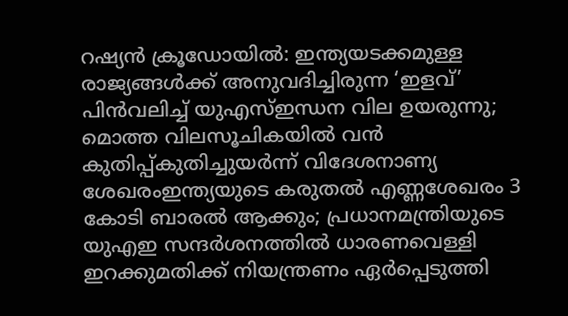റഷ്യൻ ക്രൂഡോയിൽ: ഇന്ത്യയടക്കമുള്ള രാജ്യങ്ങൾക്ക് അനുവദിച്ചിരുന്ന ‘ഇളവ്’ പിൻവലിച്ച് യുഎസ്ഇന്ധന വില ഉയരുന്നു; മൊത്ത വിലസൂചികയിൽ വൻ കുതിപ്പ്കുതിച്ചുയര്‍ന്ന് വിദേശനാണ്യ ശേഖരംഇന്ത്യയുടെ കരുതൽ എണ്ണശേഖരം 3 കോടി ബാരൽ ആക്കും; പ്രധാനമന്ത്രിയുടെ യുഎഇ സന്ദർശനത്തിൽ ധാരണവെള്ളി ഇറക്കുമതിക്ക് നിയന്ത്രണം ഏര്‍പ്പെടുത്തി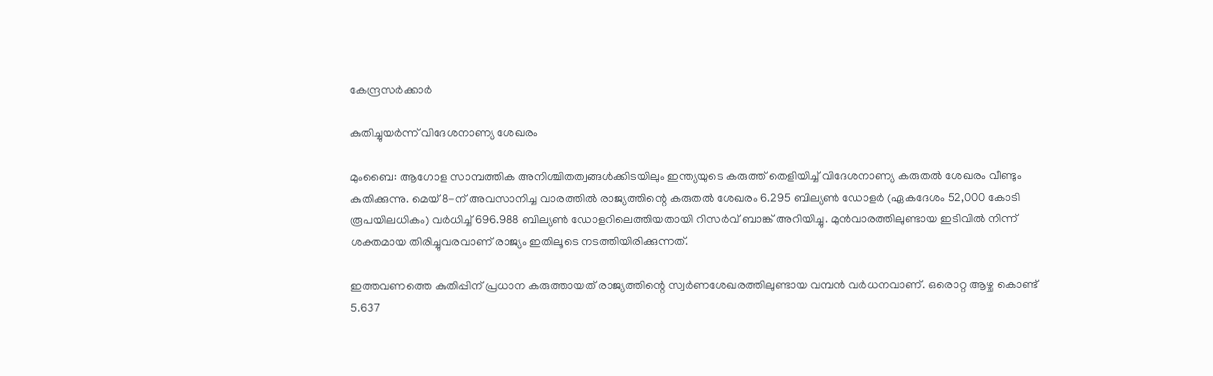കേന്ദ്രസര്‍ക്കാര്‍

കുതിച്ചുയര്‍ന്ന് വിദേശനാണ്യ ശേഖരം

മുംബൈ: ആഗോള സാമ്പത്തിക അനിശ്ചിതത്വങ്ങള്‍ക്കിടയിലും ഇന്ത്യയുടെ കരുത്ത് തെളിയിച്ച് വിദേശനാണ്യ കരുതല്‍ ശേഖരം വീണ്ടും കുതിക്കുന്നു. മെയ് 8-ന് അവസാനിച്ച വാരത്തില്‍ രാജ്യത്തിന്റെ കരുതല്‍ ശേഖരം 6.295 ബില്യണ്‍ ഡോളര്‍ (ഏകദേശം 52,000 കോടി രൂപയിലധികം) വര്‍ധിച്ച് 696.988 ബില്യണ്‍ ഡോളറിലെത്തിയതായി റിസര്‍വ് ബാങ്ക് അറിയിച്ചു. മുന്‍വാരത്തിലുണ്ടായ ഇടിവില്‍ നിന്ന് ശക്തമായ തിരിച്ചുവരവാണ് രാജ്യം ഇതിലൂടെ നടത്തിയിരിക്കുന്നത്.

ഇത്തവണത്തെ കുതിപ്പിന് പ്രധാന കരുത്തായത് രാജ്യത്തിന്റെ സ്വര്‍ണശേഖരത്തിലുണ്ടായ വമ്പന്‍ വര്‍ധനവാണ്. ഒരൊറ്റ ആഴ്ച കൊണ്ട് 5.637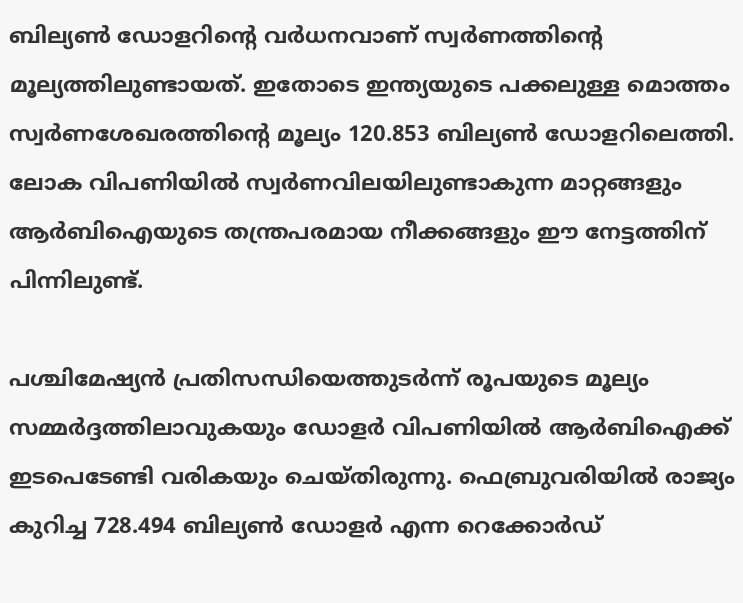ബില്യണ്‍ ഡോളറിന്റെ വര്‍ധനവാണ് സ്വര്‍ണത്തിന്റെ മൂല്യത്തിലുണ്ടായത്. ഇതോടെ ഇന്ത്യയുടെ പക്കലുള്ള മൊത്തം സ്വര്‍ണശേഖരത്തിന്റെ മൂല്യം 120.853 ബില്യണ്‍ ഡോളറിലെത്തി. ലോക വിപണിയില്‍ സ്വര്‍ണവിലയിലുണ്ടാകുന്ന മാറ്റങ്ങളും ആര്‍ബിഐയുടെ തന്ത്രപരമായ നീക്കങ്ങളും ഈ നേട്ടത്തിന് പിന്നിലുണ്ട്.

പശ്ചിമേഷ്യന്‍ പ്രതിസന്ധിയെത്തുടര്‍ന്ന് രൂപയുടെ മൂല്യം സമ്മര്‍ദ്ദത്തിലാവുകയും ഡോളര്‍ വിപണിയില്‍ ആര്‍ബിഐക്ക് ഇടപെടേണ്ടി വരികയും ചെയ്തിരുന്നു. ഫെബ്രുവരിയില്‍ രാജ്യം കുറിച്ച 728.494 ബില്യണ്‍ ഡോളര്‍ എന്ന റെക്കോര്‍ഡ്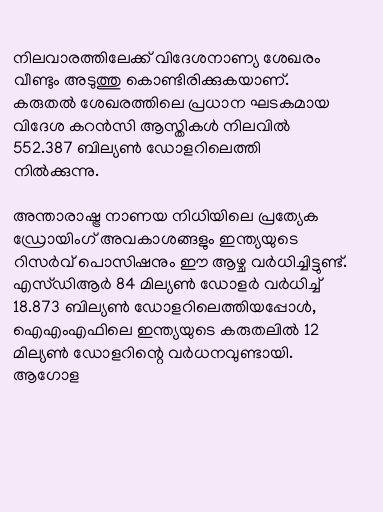നിലവാരത്തിലേക്ക് വിദേശനാണ്യ ശേഖരം വീണ്ടും അടുത്തു കൊണ്ടിരിക്കുകയാണ്. കരുതല്‍ ശേഖരത്തിലെ പ്രധാന ഘടകമായ വിദേശ കറന്‍സി ആസ്തികള്‍ നിലവില്‍ 552.387 ബില്യണ്‍ ഡോളറിലെത്തി നില്‍ക്കുന്നു.

അന്താരാഷ്ട്ര നാണയ നിധിയിലെ പ്രത്യേക ഡ്രോയിംഗ് അവകാശങ്ങളും ഇന്ത്യയുടെ റിസര്‍വ് പൊസിഷനും ഈ ആഴ്ച വര്‍ധിച്ചിട്ടുണ്ട്. എസ്ഡിആര്‍ 84 മില്യണ്‍ ഡോളര്‍ വര്‍ധിച്ച് 18.873 ബില്യണ്‍ ഡോളറിലെത്തിയപ്പോള്‍, ഐഎംഎഫിലെ ഇന്ത്യയുടെ കരുതലില്‍ 12 മില്യണ്‍ ഡോളറിന്റെ വര്‍ധനവുണ്ടായി. ആഗോള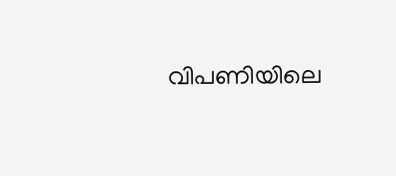വിപണിയിലെ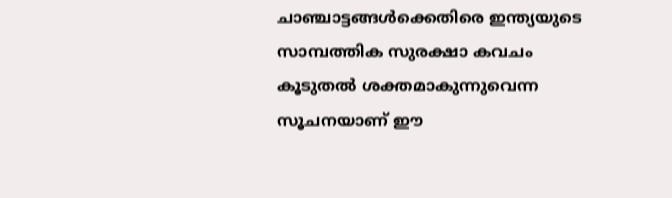ചാഞ്ചാട്ടങ്ങള്‍ക്കെതിരെ ഇന്ത്യയുടെ സാമ്പത്തിക സുരക്ഷാ കവചം കൂടുതല്‍ ശക്തമാകുന്നുവെന്ന സൂചനയാണ് ഈ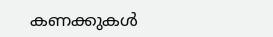കണക്കുകള്‍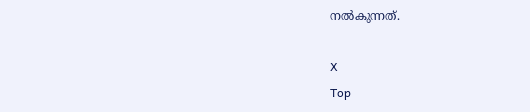നല്‍കുന്നത്.

X
Top